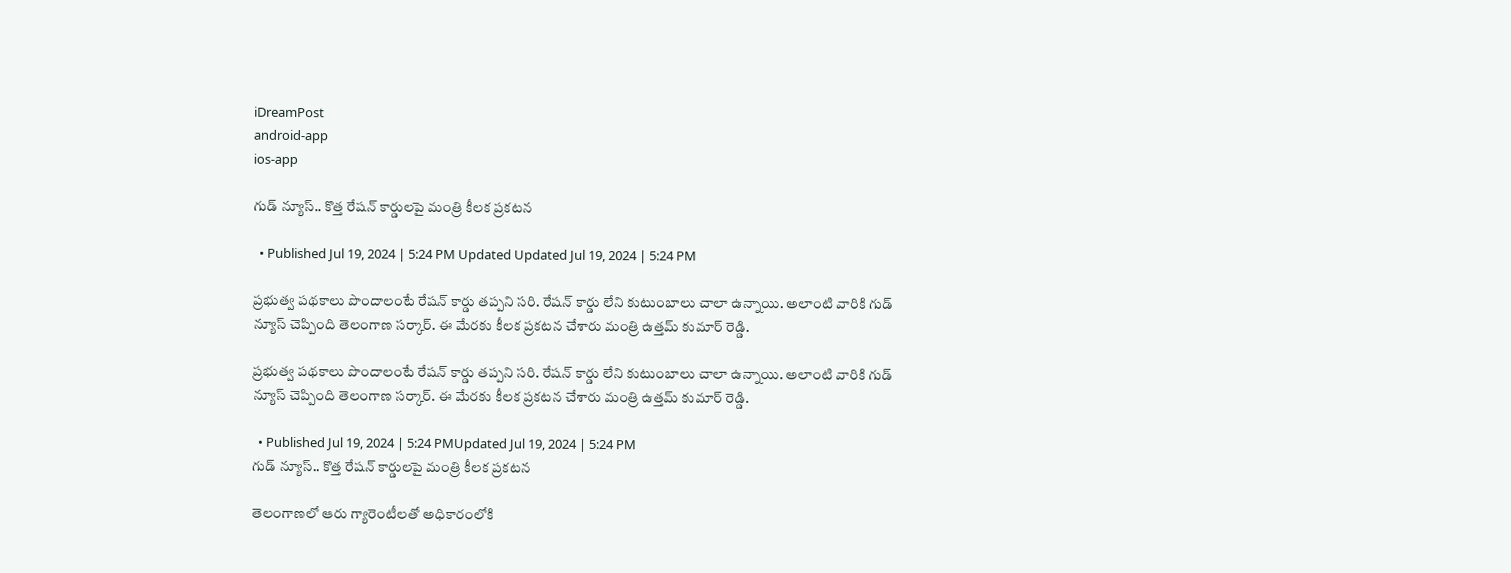iDreamPost
android-app
ios-app

గుడ్ న్యూస్.. కొత్త రేషన్ కార్డులపై మంత్రి కీలక ప్రకటన

  • Published Jul 19, 2024 | 5:24 PM Updated Updated Jul 19, 2024 | 5:24 PM

ప్రభుత్వ పథకాలు పొందాలంటే రేషన్ కార్డు తప్పని సరి. రేషన్ కార్డు లేని కుటుంబాలు చాలా ఉన్నాయి. అలాంటి వారికి గుడ్ న్యూస్ చెప్పింది తెలంగాణ సర్కార్. ఈ మేరకు కీలక ప్రకటన చేశారు మంత్రి ఉత్తమ్ కుమార్ రెడ్డి.

ప్రభుత్వ పథకాలు పొందాలంటే రేషన్ కార్డు తప్పని సరి. రేషన్ కార్డు లేని కుటుంబాలు చాలా ఉన్నాయి. అలాంటి వారికి గుడ్ న్యూస్ చెప్పింది తెలంగాణ సర్కార్. ఈ మేరకు కీలక ప్రకటన చేశారు మంత్రి ఉత్తమ్ కుమార్ రెడ్డి.

  • Published Jul 19, 2024 | 5:24 PMUpdated Jul 19, 2024 | 5:24 PM
గుడ్ న్యూస్.. కొత్త రేషన్ కార్డులపై మంత్రి కీలక ప్రకటన

తెలంగాణలో ఆరు గ్యారెంటీలతో అధికారంలోకి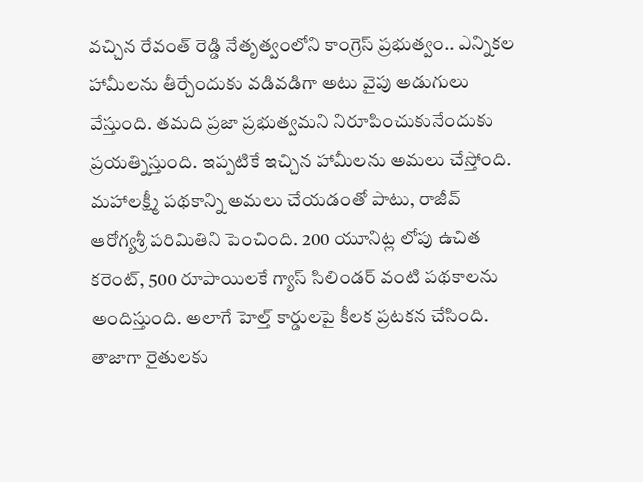వచ్చిన రేవంత్ రెడ్డి నేతృత్వంలోని కాంగ్రెస్ ప్రభుత్వం.. ఎన్నికల హామీలను తీర్చేందుకు వడివడిగా అటు వైపు అడుగులు వేస్తుంది. తమది ప్రజా ప్రభుత్వమని నిరూపించుకునేందుకు ప్రయత్నిస్తుంది. ఇప్పటికే ఇచ్చిన హామీలను అమలు చేస్తోంది. మహాలక్ష్మీ పథకాన్ని అమలు చేయడంతో పాటు, రాజీవ్ ఆరోగ్యశ్రీ పరిమితిని పెంచింది. 200 యూనిట్ల లోపు ఉచిత కరెంట్, 500 రూపాయిలకే గ్యాస్ సిలిండర్ వంటి పథకాలను అందిస్తుంది. అలాగే హెల్త్ కార్డులపై కీలక ప్రటకన చేసింది. తాజాగా రైతులకు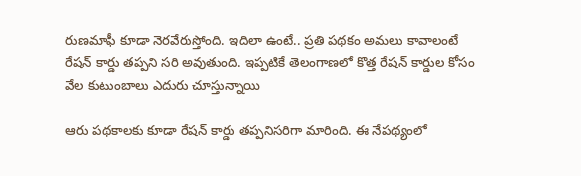రుణమాఫీ కూడా నెరవేరుస్తోంది. ఇదిలా ఉంటే.. ప్రతి పథకం అమలు కావాలంటే రేషన్ కార్డు తప్పని సరి అవుతుంది. ఇప్పటికే తెలంగాణలో కొత్త రేషన్ కార్డుల కోసం వేల కుటుంబాలు ఎదురు చూస్తున్నాయి

ఆరు పథకాలకు కూడా రేషన్ కార్డు తప్పనిసరిగా మారింది. ఈ నేపథ్యంలో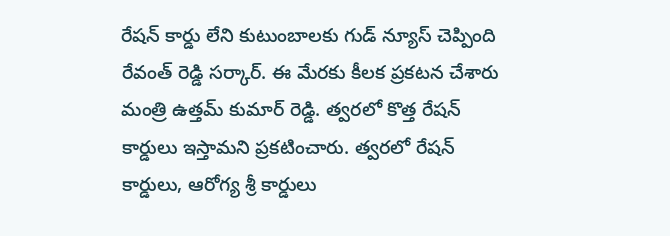రేషన్ కార్డు లేని కుటుంబాలకు గుడ్ న్యూస్ చెప్పింది రేవంత్ రెడ్డి సర్కార్. ఈ మేరకు కీలక ప్రకటన చేశారు మంత్రి ఉత్తమ్ కుమార్ రెడ్డి. త్వరలో కొత్త రేషన్ కార్డులు ఇస్తామని ప్రకటించారు. త్వరలో రేషన్ కార్డులు, ఆరోగ్య శ్రీ కార్డులు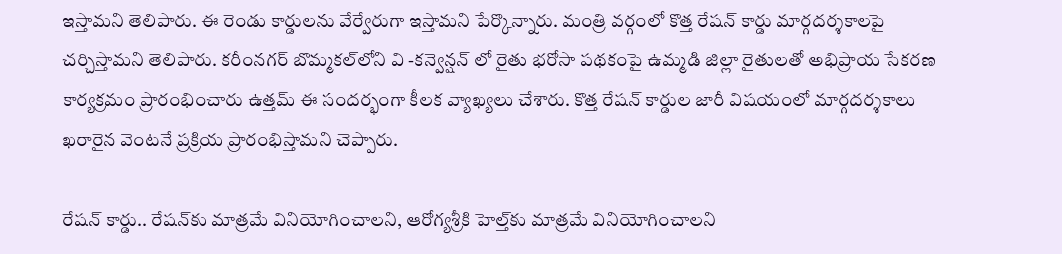ఇస్తామని తెలిపారు. ఈ రెండు కార్డులను వేర్వేరుగా ఇస్తామని పేర్కొన్నారు. మంత్రి వర్గంలో కొత్త రేషన్ కార్డు మార్గదర్శకాలపై చర్చిస్తామని తెలిపారు. కరీంనగర్ బొమ్మకల్‌లోని వి -కన్వెన్షన్ లో రైతు భరోసా పథకంపై ఉమ్మడి జిల్లా రైతులతో అభిప్రాయ సేకరణ కార్యక్రమం ప్రారంభించారు ఉత్తమ్ ఈ సందర్భంగా కీలక వ్యాఖ్యలు చేశారు. కొత్త రేషన్ కార్డుల జారీ విషయంలో మార్గదర్శకాలు ఖరారైన వెంటనే ప్రక్రియ ప్రారంభిస్తామని చెప్పారు.

రేషన్ కార్డు.. రేషన్‌కు మాత్రమే వినియోగించాలని, ఆరోగ్యశ్రీకి హెల్త్‌కు మాత్రమే వినియోగించాలని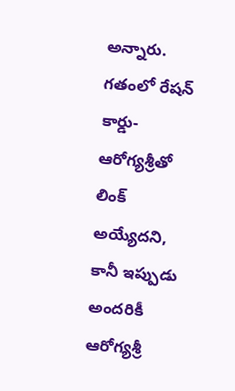అన్నారు. గతంలో రేషన్ కార్డు- ఆరోగ్యశ్రీతో లింక్ అయ్యేదని, కానీ ఇప్పుడు అందరికీ ఆరోగ్యశ్రీ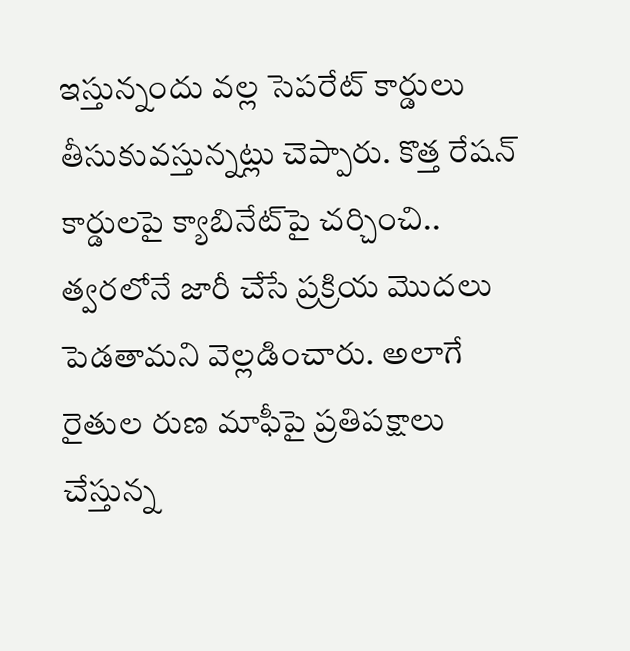ఇస్తున్నందు వల్ల సెపరేట్ కార్డులు తీసుకువస్తున్నట్లు చెప్పారు. కొత్త రేషన్ కార్డులపై క్యాబినేట్‌పై చర్చించి.. త్వరలోనే జారీ చేసే ప్రక్రియ మొదలు పెడతామని వెల్లడించారు. అలాగే రైతుల రుణ మాఫీపై ప్రతిపక్షాలు చేస్తున్న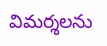విమర్శలను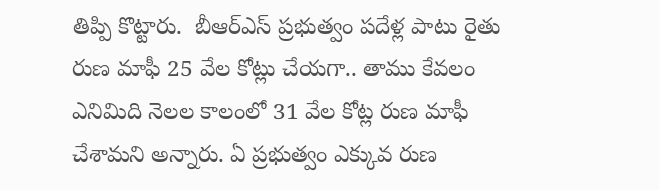తిప్పి కొట్టారు.  బీఆర్ఎస్ ప్రభుత్వం పదేళ్ల పాటు రైతు రుణ మాఫీ 25 వేల కోట్లు చేయగా.. తాము కేవలం ఎనిమిది నెలల కాలంలో 31 వేల కోట్ల రుణ మాఫీ చేశామని అన్నారు. ఏ ప్రభుత్వం ఎక్కువ రుణ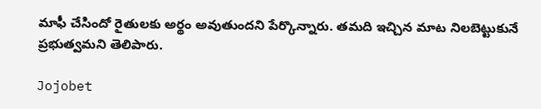మాఫీ చేసిందో రైతులకు అర్థం అవుతుందని పేర్కొన్నారు. తమది ఇచ్చిన మాట నిలబెట్టుకునే ప్రభుత్వమని తెలిపారు.

Jojobet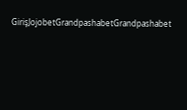GirişJojobetGrandpashabetGrandpashabet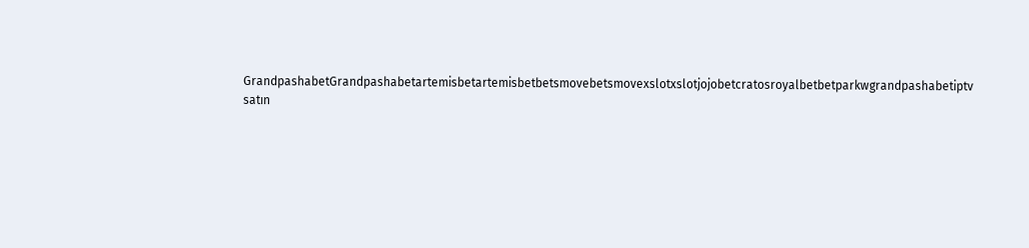GrandpashabetGrandpashabetartemisbetartemisbetbetsmovebetsmovexslotxslotjojobetcratosroyalbetbetparkwgrandpashabetiptv satın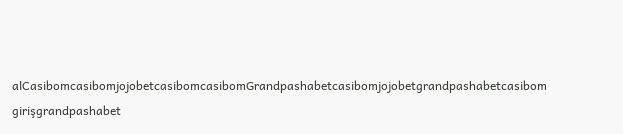alCasibomcasibomjojobetcasibomcasibomGrandpashabetcasibomjojobetgrandpashabetcasibom girişgrandpashabet